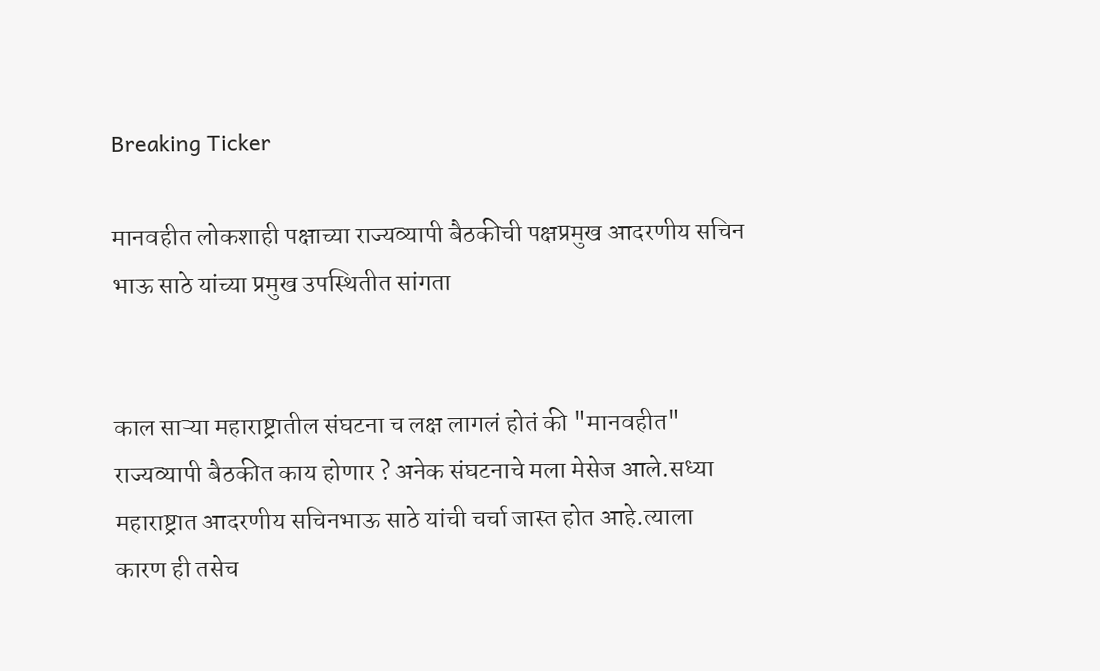Breaking Ticker

मानवहीत लोकशाही पक्षाच्या राज्यव्यापी बैठकीची पक्षप्रमुख आदरणीय सचिन भाऊ साठे यांच्या प्रमुख उपस्थितीत सांगता


काल साऱ्या महाराष्ट्रातील संघटना च लक्ष लागलं होतं की "मानवहीत" राज्यव्यापी बैठकीत काय होणार ? अनेक संघटनाचे मला मेसेज आले.सध्या महाराष्ट्रात आदरणीय सचिनभाऊ साठे यांची चर्चा जास्त होत आहे.त्याला कारण ही तसेच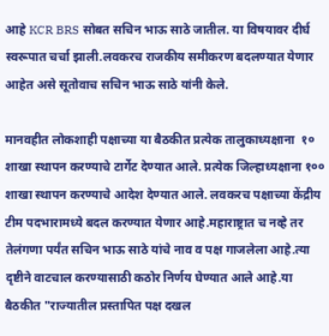आहे KCR BRS सोबत सचिन भाऊ साठे जातील. या विषयावर दीर्घ स्वरूपात चर्चा झाली.लवकरच राजकीय समीकरण बदलण्यात येणार आहेत असे सूतोवाच सचिन भाऊ साठे यांनी केले.

मानवहीत लोकशाही पक्षाच्या या बैठकीत प्रत्येक तालुकाध्यक्षाना  १० शाखा स्थापन करण्याचे टार्गेट देण्यात आले. प्रत्येक जिल्हाध्यक्षाना १०० शाखा स्थापन करण्याचे आदेश देण्यात आले. लवकरच पक्षाच्या केंद्रीय टीम पदभारामध्ये बदल करण्यात येणार आहे.महाराष्ट्रात च नव्हे तर तेलंगणा पर्यंत सचिन भाऊ साठे यांचे नाव व पक्ष गाजलेला आहे.त्या दृष्टीने वाटचाल करण्यासाठी कठोर निर्णय घेण्यात आले आहे.या बैठकीत "राज्यातील प्रस्तापित पक्ष दखल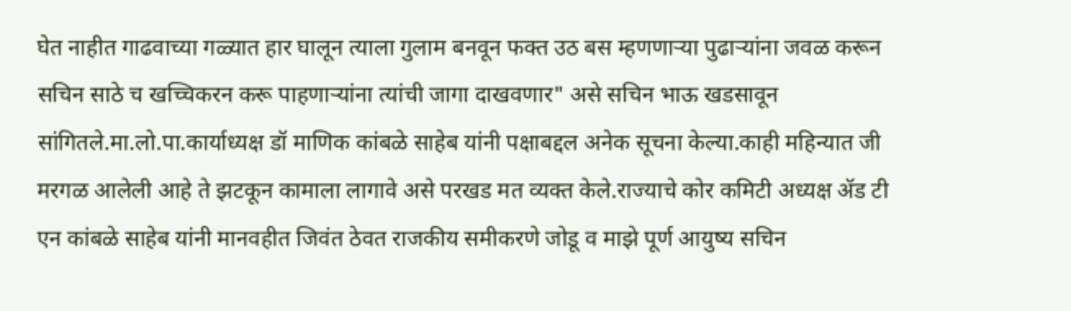घेत नाहीत गाढवाच्या गळ्यात हार घालून त्याला गुलाम बनवून फक्त उठ बस म्हणणाऱ्या पुढाऱ्यांना जवळ करून सचिन साठे च खच्चिकरन करू पाहणाऱ्यांना त्यांची जागा दाखवणार" असे सचिन भाऊ खडसावून सांगितले.मा.लो.पा.कार्याध्यक्ष डॉ माणिक कांबळे साहेब यांनी पक्षाबद्दल अनेक सूचना केल्या.काही महिन्यात जी मरगळ आलेली आहे ते झटकून कामाला लागावे असे परखड मत व्यक्त केले.राज्याचे कोर कमिटी अध्यक्ष ॲड टी एन कांबळे साहेब यांनी मानवहीत जिवंत ठेवत राजकीय समीकरणे जोडू व माझे पूर्ण आयुष्य सचिन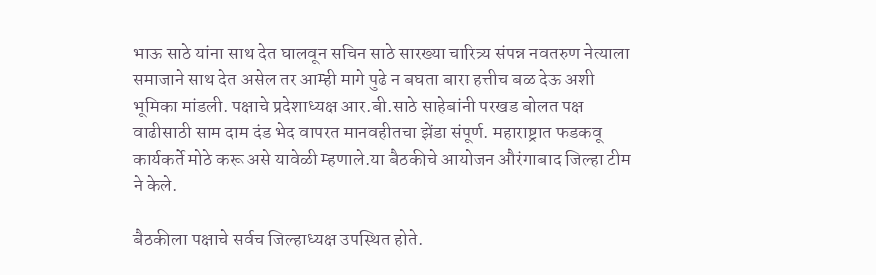भाऊ साठे यांना साथ देत घालवून सचिन साठे सारख्या चारित्र्य संपन्न नवतरुण नेत्याला समाजाने साथ देत असेल तर आम्ही मागे पुढे न बघता बारा हत्तीच बळ देऊ अशी भूमिका मांडली. पक्षाचे प्रदेशाध्यक्ष आर.बी.साठे साहेबांनी परखड बोलत पक्ष वाढीसाठी साम दाम दंड भेद वापरत मानवहीतचा झेंडा संपूर्ण. महाराष्ट्रात फडकवू कार्यकर्ते मोठे करू असे यावेळी म्हणाले.या बैठकीचे आयोजन औरंगाबाद जिल्हा टीम ने केले.

बैठकीला पक्षाचे सर्वच जिल्हाध्यक्ष उपस्थित होते.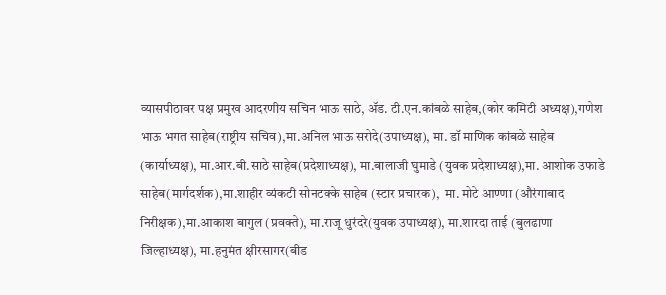व्यासपीठावर पक्ष प्रमुख आदरणीय सचिन भाऊ साठे, ॲड. टी.एन.कांबळे साहेब,(कोर कमिटी अध्यक्ष),गणेश भाऊ भगत साहेब(राष्ट्रीय सचिव),मा.अनिल भाऊ सरोदे(उपाध्यक्ष), मा. डॉ माणिक कांबळे साहेब (कार्याध्यक्ष), मा.आर.बी.साठे साहेब(प्रदेशाध्यक्ष), मा.बालाजी घुमाडे (युवक प्रदेशाध्यक्ष),मा. आशोक उफाडे साहेब(मार्गदर्शक),मा.शाहीर व्यंकटी सोनटक्के साहेब (स्टार प्रचारक),  मा. मोटे आण्णा (औरंगाबाद निरीक्षक),मा.आकाश बागुल (प्रवक्ते), मा.राजू धुरंदरे(युवक उपाध्यक्ष), मा.शारदा ताई (बुलढाणा जिल्हाध्यक्ष), मा.हनुमंत क्षीरसागर(बीड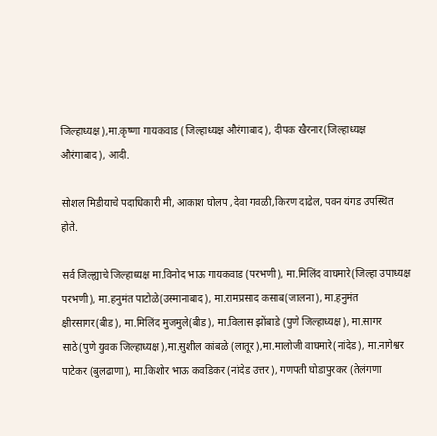जिल्हाध्यक्ष),मा.कृष्णा गायकवाड (जिल्हाध्यक्ष औरंगाबाद), दीपक खैरनार(जिल्हाध्यक्ष औरंगाबाद), आदी.

सोशल मिडीयाचे पदाधिकारी मी, आकाश घोलप ,देवा गवळी,किरण दाढेल, पवन यंगड उपस्थित होते.

सर्व जिल्ह्याचे जिल्हाध्यक्ष मा.विनोद भाऊ गायकवाड (परभणी), मा.मिलिंद वाघमारे(जिल्हा उपाध्यक्ष परभणी), मा.हनुमंत पाटोळे(उस्मानाबाद), मा.रामप्रसाद कसाब(जालना), मा.हनुमंत क्षीरसागर(बीड), मा.मिलिंद मुजमुले(बीड), मा.विलास झोंबाडे (पुणे जिल्हाध्यक्ष), मा.सागर साठे(पुणे युवक जिल्हाध्यक्ष),मा.सुशील कांबळे (लातूर),मा.मालोजी वाघमारे(नांदेड), मा.नागेश्वर पाटेकर (बुलढाणा), मा.किशोर भाऊ कवडिकर (नांदेड उत्तर), गणपती घोडापुरकर (तेलंगणा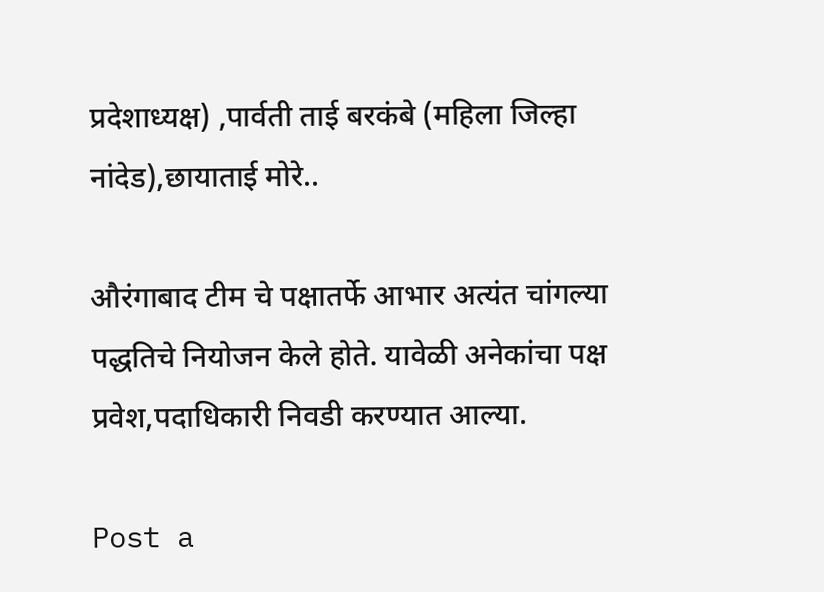प्रदेशाध्यक्ष) ,पार्वती ताई बरकंबे (महिला जिल्हा नांदेड),छायाताई मोरे..

औरंगाबाद टीम चे पक्षातर्फे आभार अत्यंत चांगल्या पद्धतिचे नियोजन केले होते. यावेळी अनेकांचा पक्ष प्रवेश,पदाधिकारी निवडी करण्यात आल्या.

Post a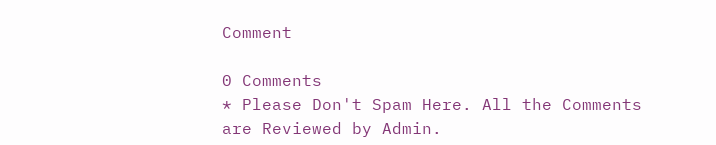Comment

0 Comments
* Please Don't Spam Here. All the Comments are Reviewed by Admin.